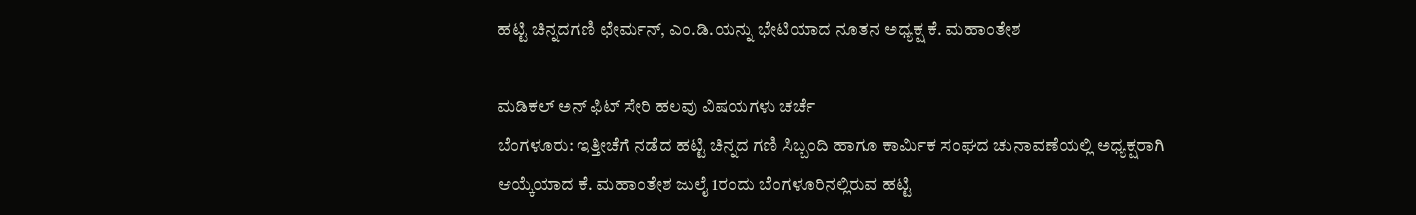ಹಟ್ಟಿ ಚಿನ್ನದಗಣಿ ಛೇರ್ಮನ್, ಎಂ.ಡಿ.ಯನ್ನು ಭೇಟಿಯಾದ ನೂತನ ಅಧ್ಯಕ್ಷ ಕೆ. ಮಹಾಂತೇಶ

ಮಡಿಕಲ್ ಅನ್ ಫಿಟ್ ಸೇರಿ ಹಲವು ವಿಷಯಗಳು ಚರ್ಚೆ
ಬೆಂಗಳೂರು: ಇತ್ತೀಚೆಗೆ ನಡೆದ ಹಟ್ಟಿ ಚಿನ್ನದ ಗಣಿ ಸಿಬ್ಬಂದಿ ಹಾಗೂ ಕಾರ್ಮಿಕ ಸಂಘದ ಚುನಾವಣೆಯಲ್ಲಿ ಅಧ್ಯಕ್ಷರಾಗಿ ಆಯ್ಕೆಯಾದ ಕೆ. ಮಹಾಂತೇಶ ಜುಲೈ 1ರಂದು ಬೆಂಗಳೂರಿನಲ್ಲಿರುವ ಹಟ್ಟಿ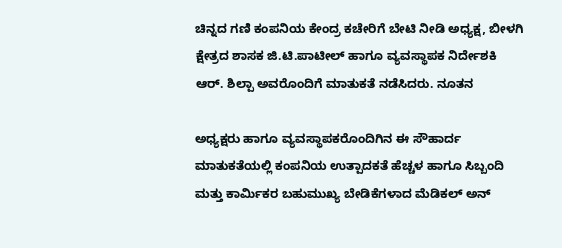ಚಿನ್ನದ ಗಣಿ ಕಂಪನಿಯ ಕೇಂದ್ರ ಕಚೇರಿಗೆ ಬೇಟಿ ನೀಡಿ ಅಧ್ಯಕ್ಷ, ಬೀಳಗಿ ಕ್ಷೇತ್ರದ ಶಾಸಕ ಜಿ.ಟಿ.ಪಾಟೀಲ್ ಹಾಗೂ ವ್ಯವಸ್ಥಾಪಕ ನಿರ್ದೇಶಕಿ ಆರ್. ಶಿಲ್ಪಾ ಅವರೊಂದಿಗೆ ಮಾತುಕತೆ ನಡೆಸಿದರು. ನೂತನ

ಅಧ್ಯಕ್ಷರು ಹಾಗೂ ವ್ಯವಸ್ಥಾಪಕರೊಂದಿಗಿನ ಈ ಸೌಹಾರ್ದ ಮಾತುಕತೆಯಲ್ಲಿ ಕಂಪನಿಯ ಉತ್ಪಾದಕತೆ ಹೆಚ್ಚಳ ಹಾಗೂ ಸಿಬ್ಬಂದಿ ಮತ್ತು ಕಾರ್ಮಿಕರ ಬಹುಮುಖ್ಯ ಬೇಡಿಕೆಗಳಾದ ಮೆಡಿಕಲ್ ಅನ್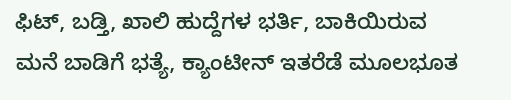ಫಿಟ್, ಬಡ್ತಿ, ಖಾಲಿ ಹುದ್ದೆಗಳ ಭರ್ತಿ, ಬಾಕಿಯಿರುವ ಮನೆ ಬಾಡಿಗೆ ಭತ್ಯೆ, ಕ್ಯಾಂಟೀನ್ ಇತರೆಡೆ ಮೂಲಭೂತ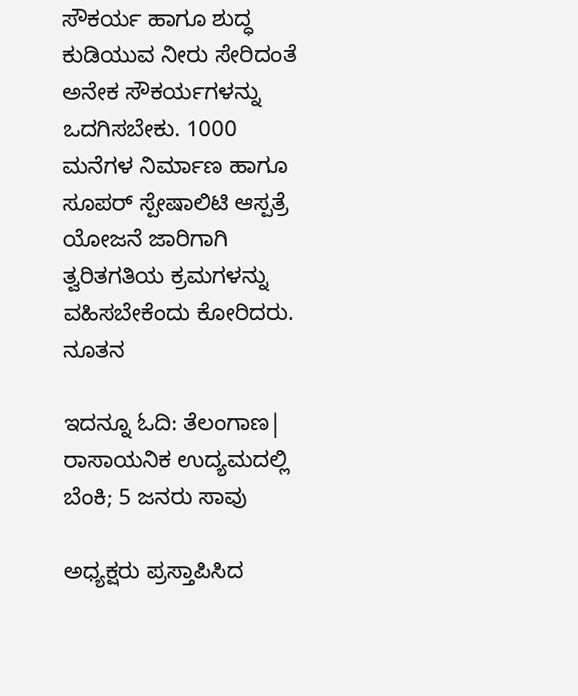ಸೌಕರ್ಯ ಹಾಗೂ ಶುದ್ಧ ಕುಡಿಯುವ ನೀರು ಸೇರಿದಂತೆ ಅನೇಕ ಸೌಕರ್ಯಗಳನ್ನು ಒದಗಿಸಬೇಕು. 1000 ಮನೆಗಳ ನಿರ್ಮಾಣ ಹಾಗೂ ಸೂಪರ್ ಸ್ಪೇಷಾಲಿಟಿ ಆಸ್ಪತ್ರೆ ಯೋಜನೆ ಜಾರಿಗಾಗಿ ತ್ವರಿತಗತಿಯ ಕ್ರಮಗಳನ್ನು ವಹಿಸಬೇಕೆಂದು ಕೋರಿದರು. ನೂತನ

ಇದನ್ನೂ ಓದಿ: ತೆಲಂಗಾಣ| ರಾಸಾಯನಿಕ ಉದ್ಯಮದಲ್ಲಿ ಬೆಂಕಿ; 5 ಜನರು ಸಾವು

ಅಧ್ಯಕ್ಷರು ಪ್ರಸ್ತಾಪಿಸಿದ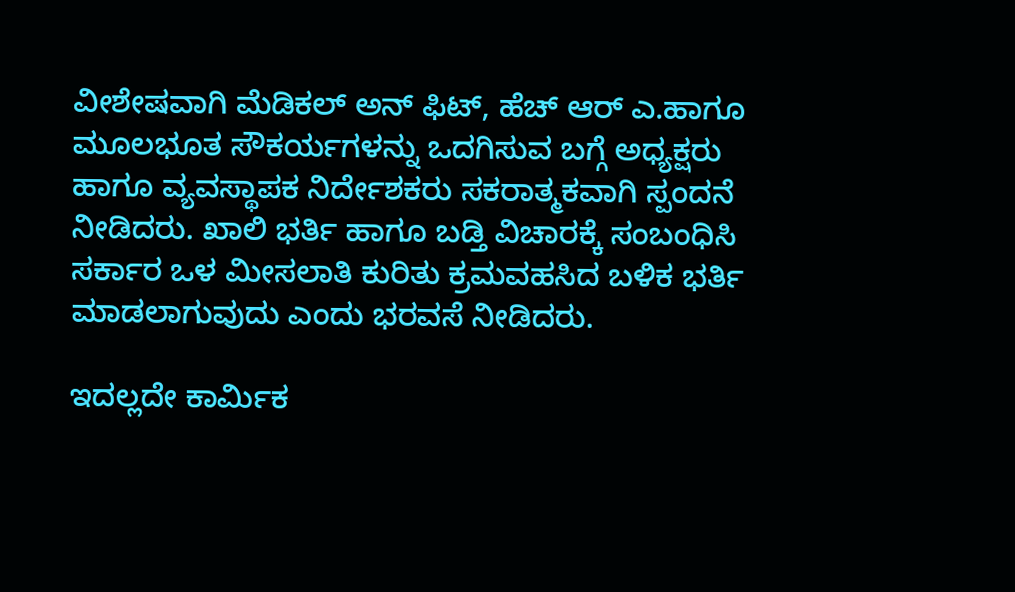ವೀಶೇಷವಾಗಿ ಮೆಡಿಕಲ್ ಅನ್ ಫಿಟ್, ಹೆಚ್ ಆರ್ ಎ.ಹಾಗೂ ಮೂಲಭೂತ ಸೌಕರ್ಯಗಳನ್ನು ಒದಗಿಸುವ ಬಗ್ಗೆ ಅಧ್ಯಕ್ಷರು ಹಾಗೂ ವ್ಯವಸ್ಥಾಪಕ ನಿರ್ದೇಶಕರು ಸಕರಾತ್ಮಕವಾಗಿ ಸ್ಪಂದನೆ ನೀಡಿದರು. ಖಾಲಿ ಭರ್ತಿ ಹಾಗೂ ಬಡ್ತಿ ವಿಚಾರಕ್ಕೆ ಸಂಬಂಧಿಸಿ ಸರ್ಕಾರ ಒಳ ಮೀಸಲಾತಿ ಕುರಿತು ಕ್ರಮವಹಸಿದ ಬಳಿಕ ಭರ್ತಿ ಮಾಡಲಾಗುವುದು ಎಂದು ಭರವಸೆ ನೀಡಿದರು.

ಇದಲ್ಲದೇ ಕಾರ್ಮಿಕ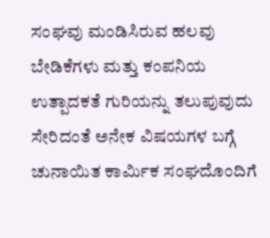ಸಂಘವು ಮಂಡಿಸಿರುವ ಹಲವು ಬೇಡಿಕೆಗಳು ಮತ್ತು ಕಂಪನಿಯ ಉತ್ಪಾದಕತೆ ಗುರಿಯನ್ನು ತಲುಪುವುದು ಸೇರಿದಂತೆ ಅನೇಕ ವಿಷಯಗಳ ಬಗ್ಗೆ ಚುನಾಯಿತ ಕಾರ್ಮಿಕ ಸಂಘದೊಂದಿಗೆ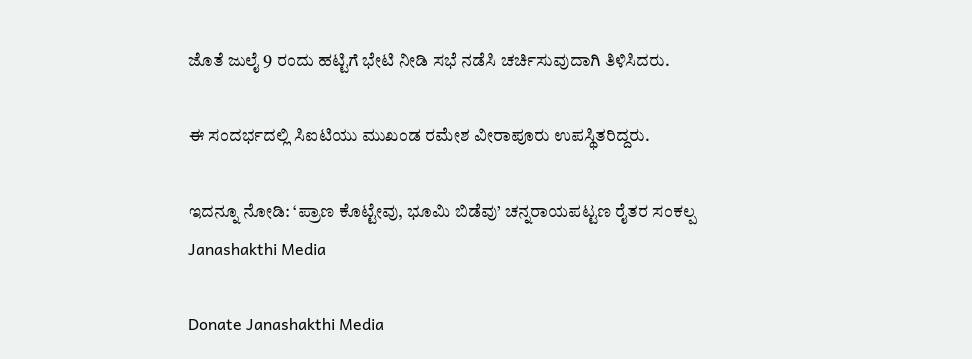ಜೊತೆ ಜುಲೈ 9 ರಂದು ಹಟ್ಟಿಗೆ ಭೇಟಿ ನೀಡಿ ಸಭೆ ನಡೆಸಿ ಚರ್ಚಿಸುವುದಾಗಿ ತಿಳಿಸಿದರು.

ಈ ಸಂದರ್ಭದಲ್ಲಿ ಸಿಐಟಿಯು ಮುಖಂಡ ರಮೇಶ ವೀರಾಪೂರು ಉಪಸ್ಥಿತರಿದ್ದರು.

ಇದನ್ನೂ ನೋಡಿ: ‘ಪ್ರಾಣ ಕೊಟ್ಟೇವು, ಭೂಮಿ ಬಿಡೆವು’ ಚನ್ನರಾಯಪಟ್ಟಣ ರೈತರ ಸಂಕಲ್ಪ Janashakthi Media

Donate Janashakthi Media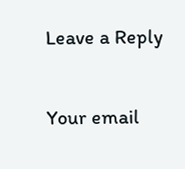Leave a Reply

Your email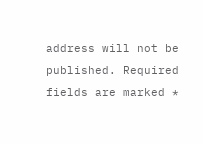address will not be published. Required fields are marked *